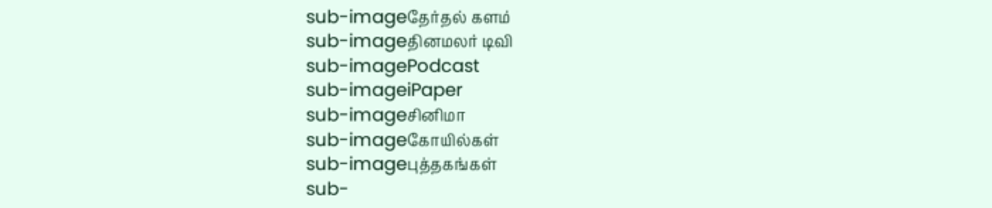sub-imageதேர்தல் களம்
sub-imageதினமலர் டிவி
sub-imagePodcast
sub-imageiPaper
sub-imageசினிமா
sub-imageகோயில்கள்
sub-imageபுத்தகங்கள்
sub-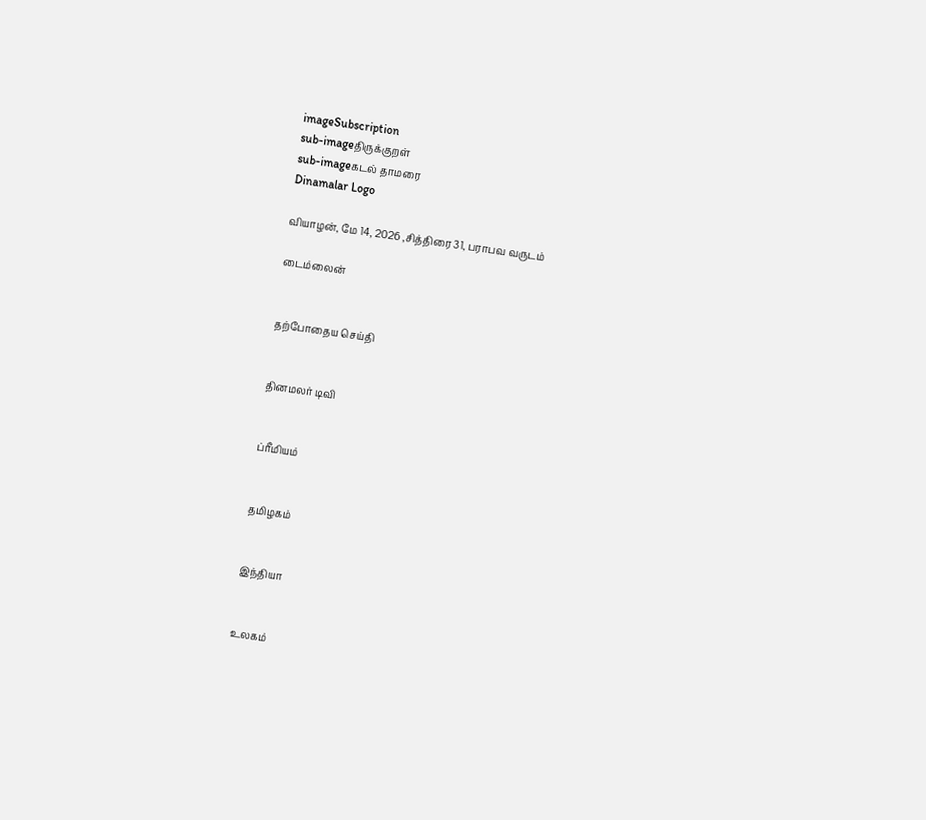imageSubscription
sub-imageதிருக்குறள்
sub-imageகடல் தாமரை
Dinamalar Logo

வியாழன், மே 14, 2026 ,சித்திரை 31, பராபவ வருடம்

டைம்லைன்


தற்போதைய செய்தி


தினமலர் டிவி


ப்ரீமியம்


தமிழகம்


இந்தியா


உலகம்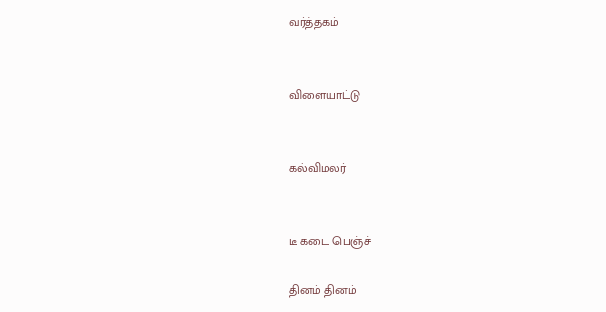வர்த்தகம்


விளையாட்டு


கல்விமலர்


டீ கடை பெஞ்ச்

தினம் தினம்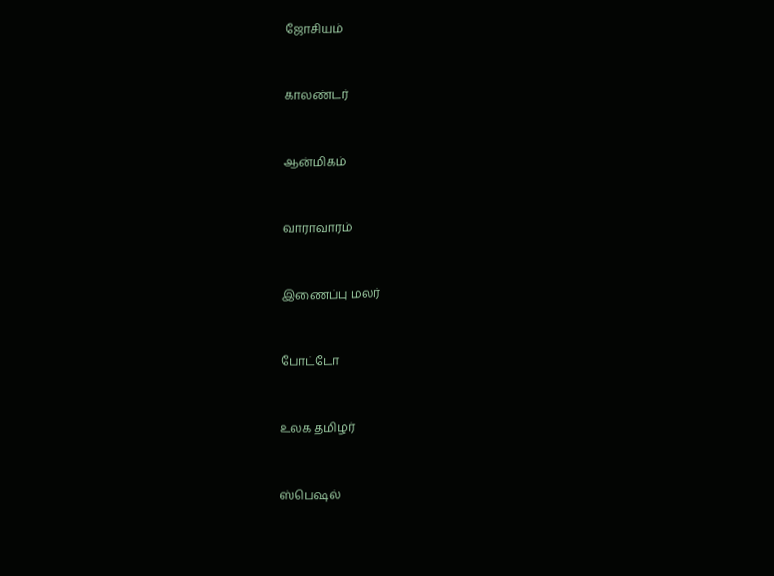ஜோசியம்


காலண்டர்


ஆன்மிகம்


வாராவாரம்


இணைப்பு மலர்


போட்டோ


உலக தமிழர்


ஸ்பெஷல்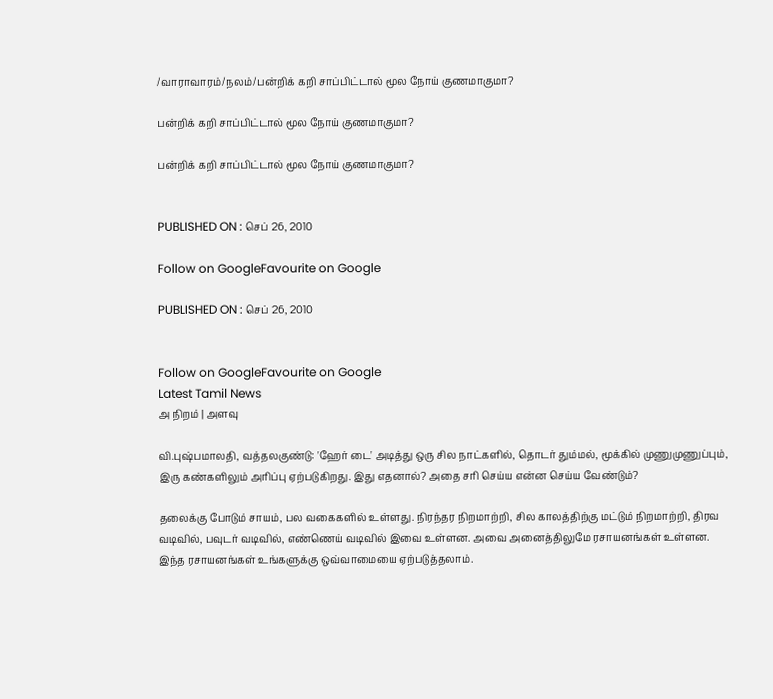/வாராவாரம்/நலம்/பன்றிக் கறி சாப்பிட்டால் மூல நோய் குணமாகுமா?

பன்றிக் கறி சாப்பிட்டால் மூல நோய் குணமாகுமா?

பன்றிக் கறி சாப்பிட்டால் மூல நோய் குணமாகுமா?


PUBLISHED ON : செப் 26, 2010

Follow on GoogleFavourite on Google

PUBLISHED ON : செப் 26, 2010


Follow on GoogleFavourite on Google
Latest Tamil News
அ நிறம் | அளவு

வி.புஷ்பமாலதி, வத்தலகுண்டு: 'ஹேர் டை' அடித்து ஒரு சில நாட்களில், தொடர் தும்மல், மூக்கில் முணுமுணுப்பும், இரு கண்களிலும் அரிப்பு ஏற்படுகிறது. இது எதனால்? அதை சரி செய்ய என்ன செய்ய வேண்டும்?

தலைக்கு போடும் சாயம், பல வகைகளில் உள்ளது. நிரந்தர நிறமாற்றி, சில காலத்திற்கு மட்டும் நிறமாற்றி, திரவ வடிவில், பவுடர் வடிவில், எண்ணெய் வடிவில் இவை உள்ளன. அவை அனைத்திலுமே ரசாயனங்கள் உள்ளன. இந்த ரசாயனங்கள் உங்களுக்கு ஒவ்வாமையை ஏற்படுத்தலாம்.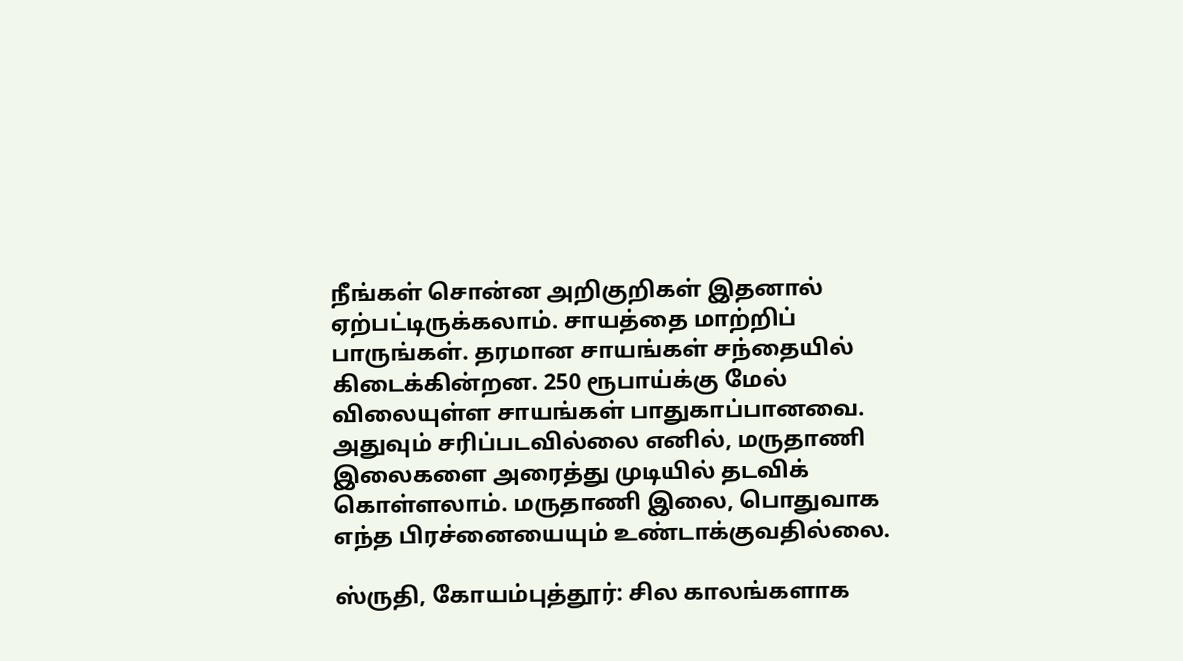நீங்கள் சொன்ன அறிகுறிகள் இதனால் ஏற்பட்டிருக்கலாம். சாயத்தை மாற்றிப் பாருங்கள். தரமான சாயங்கள் சந்தையில் கிடைக்கின்றன. 250 ரூபாய்க்கு மேல் விலையுள்ள சாயங்கள் பாதுகாப்பானவை. அதுவும் சரிப்படவில்லை எனில், மருதாணி இலைகளை அரைத்து முடியில் தடவிக் கொள்ளலாம். மருதாணி இலை, பொதுவாக எந்த பிரச்னையையும் உண்டாக்குவதில்லை.

ஸ்ருதி, கோயம்புத்தூர்: சில காலங்களாக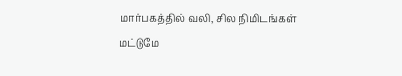மார்பகத்தில் வலி, சில நிமிடங்கள் மட்டுமே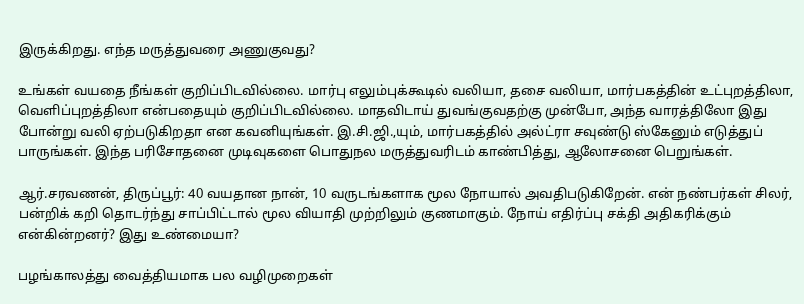இருக்கிறது. எந்த மருத்துவரை அணுகுவது?

உங்கள் வயதை நீங்கள் குறிப்பிடவில்லை. மார்பு எலும்புக்கூடில் வலியா, தசை வலியா, மார்பகத்தின் உட்புறத்திலா, வெளிப்புறத்திலா என்பதையும் குறிப்பிடவில்லை. மாதவிடாய் துவங்குவதற்கு முன்போ, அந்த வாரத்திலோ இது போன்று வலி ஏற்படுகிறதா என கவனியுங்கள். இ.சி.ஜி.,யும், மார்பகத்தில் அல்ட்ரா சவுண்டு ஸ்கேனும் எடுத்துப் பாருங்கள். இந்த பரிசோதனை முடிவுகளை பொதுநல மருத்துவரிடம் காண்பித்து, ஆலோசனை பெறுங்கள்.

ஆர்.சரவணன், திருப்பூர்: 40 வயதான நான், 10 வருடங்களாக மூல நோயால் அவதிபடுகிறேன். என் நண்பர்கள் சிலர், பன்றிக் கறி தொடர்ந்து சாப்பிட்டால் மூல வியாதி முற்றிலும் குணமாகும். நோய் எதிர்ப்பு சக்தி அதிகரிக்கும் என்கின்றனர்? இது உண்மையா?

பழங்காலத்து வைத்தியமாக பல வழிமுறைகள்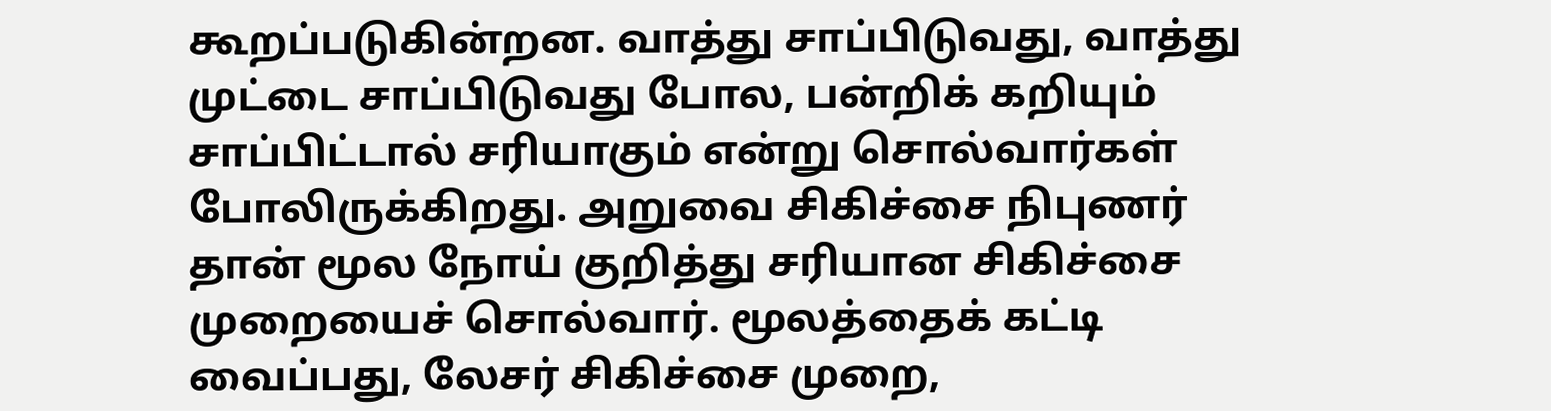கூறப்படுகின்றன. வாத்து சாப்பிடுவது, வாத்து முட்டை சாப்பிடுவது போல, பன்றிக் கறியும் சாப்பிட்டால் சரியாகும் என்று சொல்வார்கள் போலிருக்கிறது. அறுவை சிகிச்சை நிபுணர் தான் மூல நோய் குறித்து சரியான சிகிச்சை முறையைச் சொல்வார். மூலத்தைக் கட்டி வைப்பது, லேசர் சிகிச்சை முறை,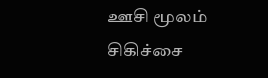ஊசி மூலம் சிகிச்சை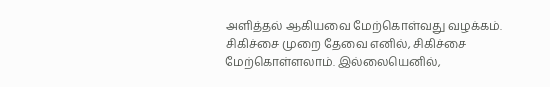அளித்தல் ஆகியவை மேற்கொள்வது வழக்கம். சிகிச்சை முறை தேவை எனில், சிகிச்சை மேற்கொள்ளலாம். இல்லையெனில்,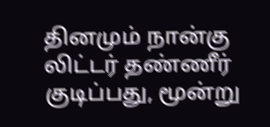தினமும் நான்கு லிட்டர் தண்ணீர் குடிப்பது, மூன்று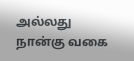அல்லது நான்கு வகை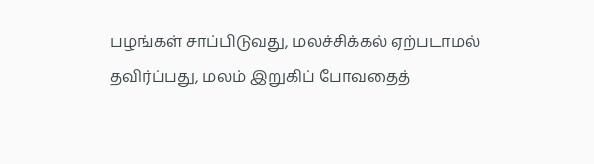பழங்கள் சாப்பிடுவது, மலச்சிக்கல் ஏற்படாமல் தவிர்ப்பது, மலம் இறுகிப் போவதைத்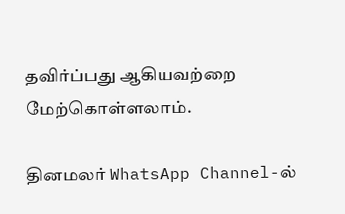தவிர்ப்பது ஆகியவற்றை மேற்கொள்ளலாம்.

தினமலர் WhatsApp Channel-ல்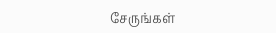சேருங்கள்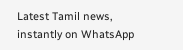Latest Tamil news, instantly on WhatsApp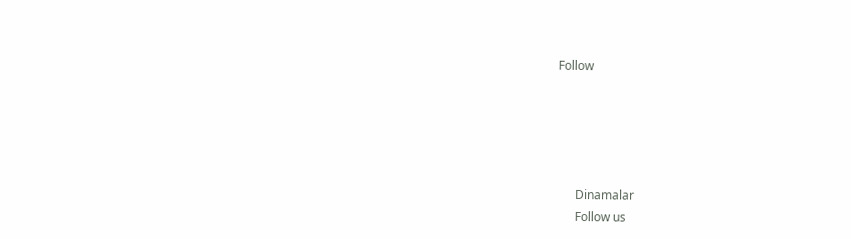Follow





      Dinamalar
      Follow us